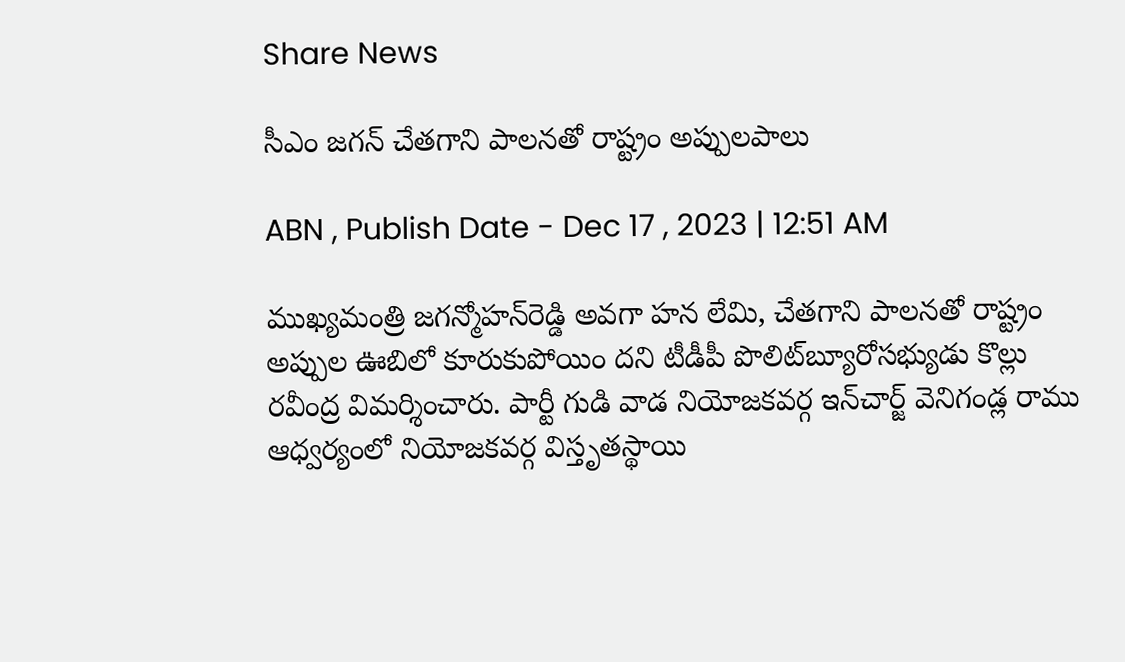Share News

సీఎం జగన్‌ చేతగాని పాలనతో రాష్ట్రం అప్పులపాలు

ABN , Publish Date - Dec 17 , 2023 | 12:51 AM

ముఖ్యమంత్రి జగన్మోహన్‌రెడ్డి అవగా హన లేమి, చేతగాని పాలనతో రాష్ట్రం అప్పుల ఊబిలో కూరుకుపోయిం దని టీడీపీ పొలిట్‌బ్యూరోసభ్యుడు కొల్లు రవీంద్ర విమర్శించారు. పార్టీ గుడి వాడ నియోజకవర్గ ఇన్‌చార్జ్‌ వెనిగండ్ల రాము ఆధ్వర్యంలో నియోజకవర్గ విస్తృతస్థాయి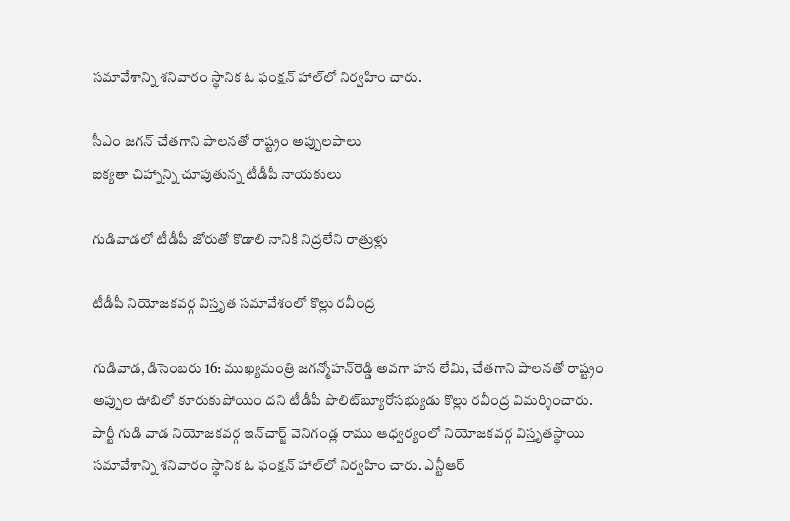సమావేశాన్ని శనివారం స్థానిక ఓ ఫంక్షన్‌ హాల్‌లో నిర్వహిం చారు.

సీఎం జగన్‌ చేతగాని పాలనతో రాష్ట్రం అప్పులపాలు
ఐక్యతా చిహ్నాన్ని చూపుతున్న టీడీపీ నాయకులు

గుడివాడలో టీడీపీ జోరుతో కొడాలి నానికి నిద్రలేని రాత్రుళ్లు

టీడీపీ నియోజకవర్గ విస్తృత సమావేశంలో కొల్లు రవీంద్ర

గుడివాడ, డిసెంబరు 16: ముఖ్యమంత్రి జగన్మోహన్‌రెడ్డి అవగా హన లేమి, చేతగాని పాలనతో రాష్ట్రం అప్పుల ఊబిలో కూరుకుపోయిం దని టీడీపీ పొలిట్‌బ్యూరోసభ్యుడు కొల్లు రవీంద్ర విమర్శించారు. పార్టీ గుడి వాడ నియోజకవర్గ ఇన్‌చార్జ్‌ వెనిగండ్ల రాము ఆధ్వర్యంలో నియోజకవర్గ విస్తృతస్థాయి సమావేశాన్ని శనివారం స్థానిక ఓ ఫంక్షన్‌ హాల్‌లో నిర్వహిం చారు. ఎన్టీఆర్‌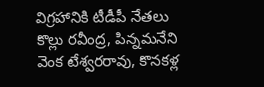విగ్రహానికి టీడీపీ నేతలు కొల్లు రవీంద్ర, పిన్నమనేని వెంక టేశ్వరరావు, కొనకళ్ల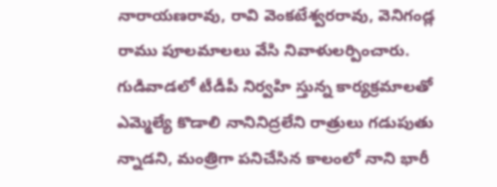నారాయణరావు, రావి వెంకటేశ్వరరావు, వెనిగండ్ల రాము పూలమాలలు వేసి నివాళులర్పించారు. గుడివాడలో టీడీపీ నిర్వహి స్తున్న కార్యక్రమాలతో ఎమ్మెల్యే కొడాలి నానినిద్రలేని రాత్రులు గడుపుతు న్నాడని, మంత్రిగా పనిచేసిన కాలంలో నాని భారీ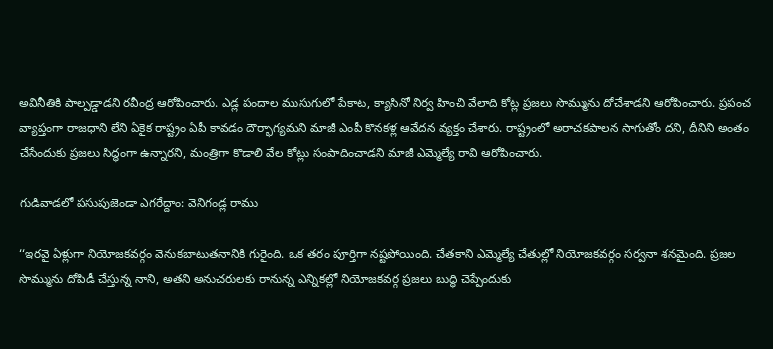అవినీతికి పాల్పడ్డాడని రవీంద్ర ఆరోపించారు. ఎడ్ల పందాల ముసుగులో పేకాట, క్యాసినో నిర్వ హించి వేలాది కోట్ల ప్రజలు సొమ్మును దోచేశాడని ఆరోపించారు. ప్రపంచ వ్యాప్తంగా రాజధాని లేని ఏకైక రాష్ట్రం ఏపీ కావడం దౌర్భాగ్యమని మాజీ ఎంపీ కొనకళ్ల ఆవేదన వ్యక్తం చేశారు. రాష్ట్రంలో అరాచకపాలన సాగుతోం దని, దీనిని అంతం చేసేందుకు ప్రజలు సిద్ధంగా ఉన్నారని, మంత్రిగా కొడాలి వేల కోట్లు సంపాదించాడని మాజీ ఎమ్మెల్యే రావి ఆరోపించారు.

గుడివాడలో పసుపుజెండా ఎగరేద్దాం: వెనిగండ్ల రాము

‘‘ఇరవై ఏళ్లుగా నియోజకవర్గం వెనుకబాటుతనానికి గురైంది. ఒక తరం పూర్తిగా నష్టపోయింది. చేతకాని ఎమ్మెల్యే చేతుల్లో నియోజకవర్గం సర్వనా శనమైంది. ప్రజల సొమ్మును దోపిడీ చేస్తున్న నాని, అతని అనుచరులకు రానున్న ఎన్నికల్లో నియోజకవర్గ ప్రజలు బుద్ధి చెప్పేందుకు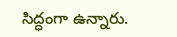సిద్ధంగా ఉన్నారు.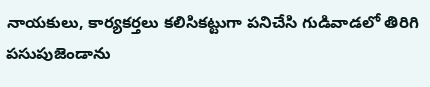నాయకులు, కార్యకర్తలు కలిసికట్టుగా పనిచేసి గుడివాడలో తిరిగి పసుపుజెండాను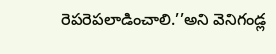రెపరెపలాడించాలి.’’అని వెనిగండ్ల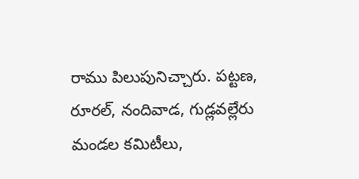రాము పిలుపునిచ్చారు. పట్టణ, రూరల్‌, నందివాడ, గుడ్లవల్లేరు మండల కమిటీలు,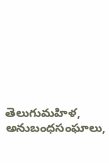తెలుగుమహిళ, అనుబంధసంఘాలు,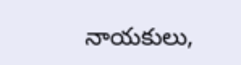నాయకులు,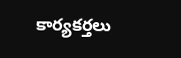కార్యకర్తలు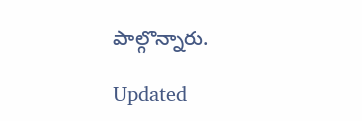పాల్గొన్నారు.

Updated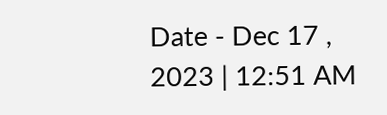Date - Dec 17 , 2023 | 12:51 AM